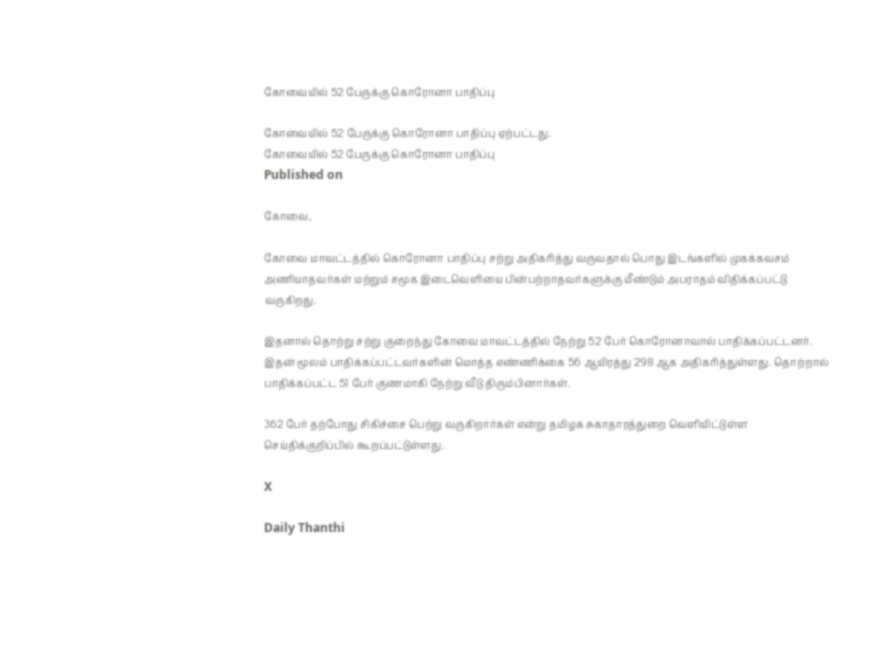கோவையில் 52 பேருக்கு கொரோனா பாதிப்பு

கோவையில் 52 பேருக்கு கொரோனா பாதிப்பு ஏற்பட்டது.
கோவையில் 52 பேருக்கு கொரோனா பாதிப்பு
Published on

கோவை,

கோவை மாவட்டத்தில் கொரோனா பாதிப்பு சற்று அதிகரித்து வருவதால் பொது இடங்களில் முகக்கவசம் அணியாதவர்கள் மற்றும் சமூக இடைவெளியை பின்பற்றாதவர்களுக்கு மீண்டும் அபராதம் விதிக்கப்பட்டு வருகிறது.

இதனால் தொற்று சற்று குறைந்து கோவை மாவட்டத்தில் நேற்று 52 பேர் கொரோனாவால் பாதிக்கப்பட்டனர். இதன் மூலம் பாதிக்கப்பட்டவர்களின் மொத்த எண்ணிக்கை 56 ஆயிரத்து 298 ஆக அதிகரித்துள்ளது. தொற்றால் பாதிக்கப்பட்ட 51 பேர் குணமாகி நேற்று வீடு திரும்பினார்கள்.

362 பேர் தற்போது சிகிச்சை பெற்று வருகிறார்கள் என்று தமிழக சுகாதாரத்துறை வெளியிட்டுள்ள செய்திக்குறிப்பில் கூறப்பட்டுள்ளது.

X

Daily Thanthi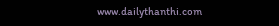www.dailythanthi.com